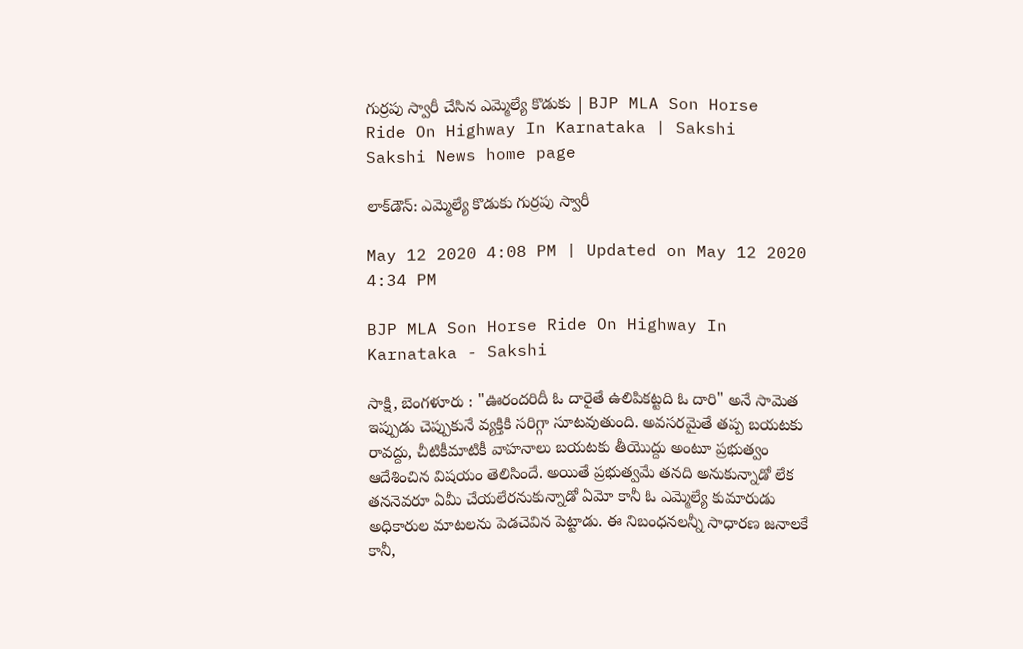గుర్ర‌పు స్వారీ చేసిన ఎమ్మెల్యే కొడుకు | BJP MLA Son Horse Ride On Highway In Karnataka | Sakshi
Sakshi News home page

లాక్‌డౌన్‌: ఎమ్మెల్యే కొడుకు గుర్ర‌పు స్వారీ

May 12 2020 4:08 PM | Updated on May 12 2020 4:34 PM

BJP MLA Son Horse Ride On Highway In Karnataka - Sakshi

సాక్షి, బెంగళూరు : "ఊరంద‌రిదీ ఓ దారైతే ఉలిపిక‌ట్ట‌ది ఓ దారి" అనే సామెత ఇప్పుడు చెప్పుకునే వ్య‌క్తికి స‌రిగ్గా సూట‌వుతుంది. అవ‌స‌ర‌మైతే త‌ప్ప బ‌య‌ట‌కు రావ‌ద్దు, చీటికీమాటికీ వాహ‌నాలు బ‌య‌ట‌కు తీయొద్దు అంటూ ప్ర‌భుత్వం ఆదేశించిన విష‌యం తెలిసిందే. అయితే ప్ర‌భుత్వ‌మే త‌న‌ది అనుకున్నాడో లేక త‌న‌నెవ‌రూ ఏమీ చేయ‌లేర‌నుకున్నాడో ఏమో కానీ ఓ ఎమ్మెల్యే కుమారుడు అధికారుల మాట‌ల‌ను పెడ‌చెవిన పెట్టాడు. ఈ నిబంధ‌న‌ల‌న్నీ సాధార‌ణ జ‌నాల‌కే కానీ,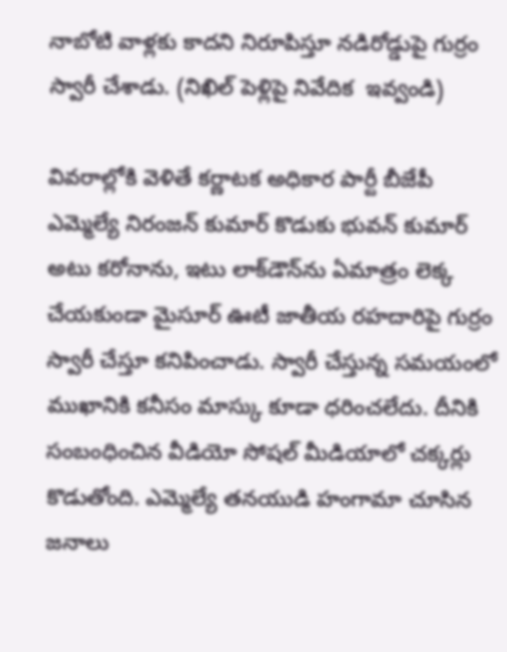నాబోటి వాళ్ల‌కు కాద‌ని నిరూపిస్తూ న‌డిరోడ్డుపై గుర్రం స్వారీ చేశాడు. (నిఖిల్‌ పెళ్లిపై నివేదిక  ఇవ్వండి)

వివ‌రాల్లోకి వెళితే క‌ర్ణాట‌క అధికార పార్టీ బీజేపీ ఎమ్మెల్యే నిరంజ‌న్ కుమార్ కొడుకు భువ‌న్ కుమార్ అటు క‌రోనాను, ఇటు లాక్‌డౌన్‌ను ఏమాత్రం లెక్క చేయ‌కుండా‌ మైసూర్ ఊటీ జాతీయ ర‌హ‌దారిపై గుర్రం స్వారీ చేస్తూ క‌నిపించాడు. స్వారీ చేస్తున్న స‌మ‌యంలో ముఖానికి క‌నీసం మాస్కు కూడా ధ‌రించ‌లేదు. దీనికి సంబంధించిన వీడియో సోష‌ల్ మీడియాలో చ‌క్క‌ర్లు కొడుతోంది. ఎమ్మెల్యే త‌న‌యుడి హంగామా చూసిన జ‌నాలు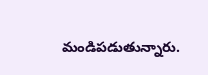మండిప‌డుతున్నారు.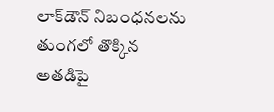లాక్‌డౌన్ నిబంధ‌న‌ల‌ను తుంగ‌లో తొక్కిన‌ అత‌డిపై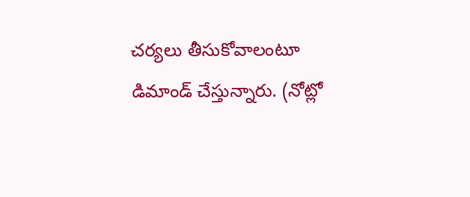చ‌ర్య‌లు తీసుకోవాలంటూ డిమాండ్ చేస్తున్నారు. (నోట్లో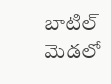బాటిల్‌ మెడలో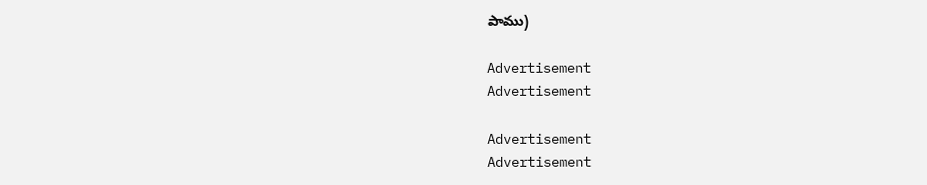పాము)

Advertisement
Advertisement

Advertisement
Advertisement